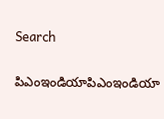Search

పిఎంఇండియాపిఎంఇండియా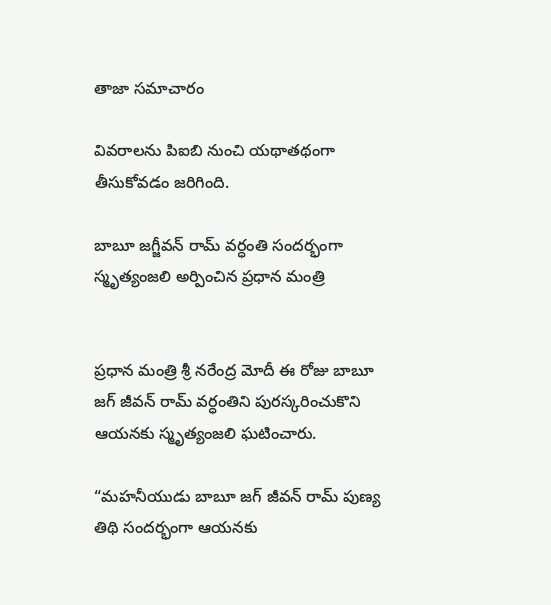తాజా స‌మాచారం

వివరాలను పిఐబి నుంచి యథాతథంగా తీసుకోవడం జరిగింది.

బాబూ జగ్జీవన్ రామ్ వర్ధంతి సందర్భంగా స్మృత్యంజలి అర్పించిన ప్రధాన మంత్రి


ప్రధాన మంత్రి శ్రీ నరేంద్ర మోదీ ఈ రోజు బాబూ జగ్ జీవన్ రామ్ వర్ధంతిని పురస్కరించుకొని ఆయనకు స్మృత్యంజలి ఘటించారు.

“మహనీయుడు బాబూ జగ్ జీవన్ రామ్ పుణ్య తిథి సందర్భంగా ఆయనకు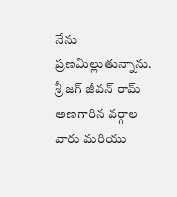నేను ప్రణమిల్లుతున్నాను. శ్రీ జగ్ జీవన్ రామ్ అణగారిన వర్గాల వారు మరియు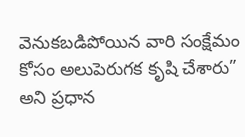వెనుకబడిపోయిన వారి సంక్షేమం కోసం అలుపెరుగక కృషి చేశారు” అని ప్రధాన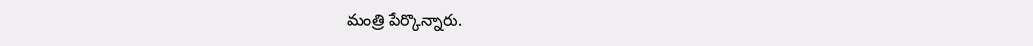మంత్రి పేర్కొన్నారు.